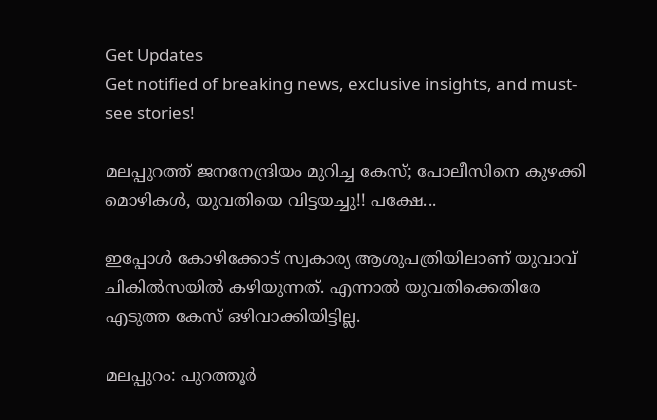Get Updates
Get notified of breaking news, exclusive insights, and must-see stories!

മലപ്പുറത്ത് ജനനേന്ദ്രിയം മുറിച്ച കേസ്; പോലീസിനെ കുഴക്കി മൊഴികള്‍, യുവതിയെ വിട്ടയച്ചു!! പക്ഷേ...

ഇപ്പോള്‍ കോഴിക്കോട് സ്വകാര്യ ആശുപത്രിയിലാണ് യുവാവ് ചികില്‍സയില്‍ കഴിയുന്നത്. എന്നാല്‍ യുവതിക്കെതിരേ എടുത്ത കേസ് ഒഴിവാക്കിയിട്ടില്ല.

മലപ്പുറം: പുറത്തൂര്‍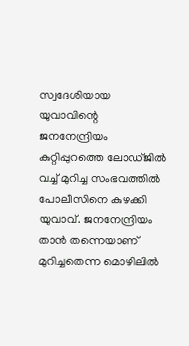സ്വദേശിയായ യുവാവിന്റെ ജനനേന്ദ്രിയം കുറ്റിപ്പുറത്തെ ലോഡ്ജില്‍ വച്ച് മുറിച്ച സംഭവത്തില്‍ പോലീസിനെ കുഴക്കി യുവാവ്. ജനനേന്ദ്രിയം താന്‍ തന്നെയാണ് മുറിച്ചതെന്ന മൊഴിലില്‍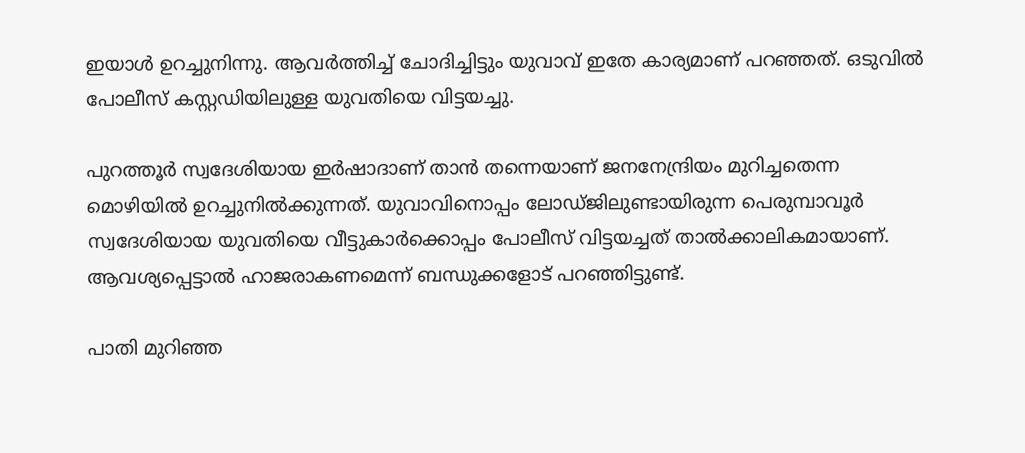ഇയാള്‍ ഉറച്ചുനിന്നു. ആവര്‍ത്തിച്ച് ചോദിച്ചിട്ടും യുവാവ് ഇതേ കാര്യമാണ് പറഞ്ഞത്. ഒടുവില്‍ പോലീസ് കസ്റ്റഡിയിലുള്ള യുവതിയെ വിട്ടയച്ചു.

പുറത്തൂര്‍ സ്വദേശിയായ ഇര്‍ഷാദാണ് താന്‍ തന്നെയാണ് ജനനേന്ദ്രിയം മുറിച്ചതെന്ന മൊഴിയില്‍ ഉറച്ചുനില്‍ക്കുന്നത്. യുവാവിനൊപ്പം ലോഡ്ജിലുണ്ടായിരുന്ന പെരുമ്പാവൂര്‍ സ്വദേശിയായ യുവതിയെ വീട്ടുകാര്‍ക്കൊപ്പം പോലീസ് വിട്ടയച്ചത് താല്‍ക്കാലികമായാണ്. ആവശ്യപ്പെട്ടാല്‍ ഹാജരാകണമെന്ന് ബന്ധുക്കളോട് പറഞ്ഞിട്ടുണ്ട്.

പാതി മുറിഞ്ഞ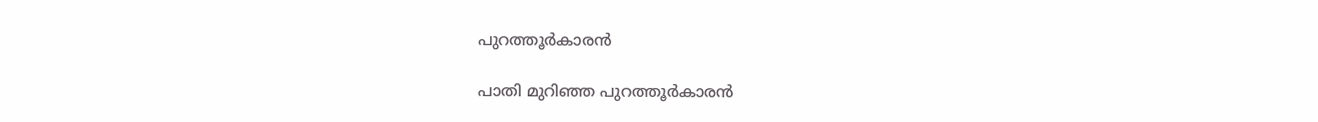പുറത്തൂര്‍കാരന്‍

പാതി മുറിഞ്ഞ പുറത്തൂര്‍കാരന്‍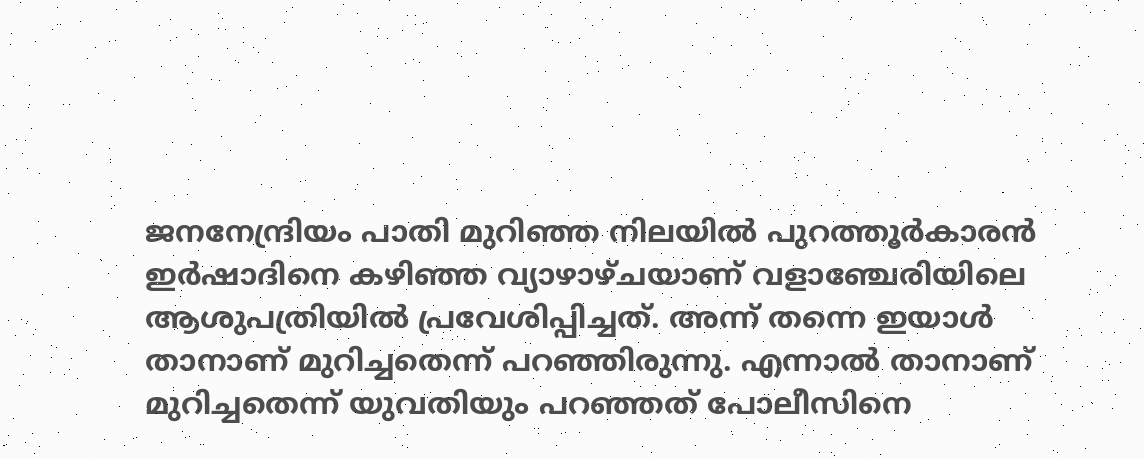ജനനേന്ദ്രിയം പാതി മുറിഞ്ഞ നിലയില്‍ പുറത്തൂര്‍കാരന്‍ ഇര്‍ഷാദിനെ കഴിഞ്ഞ വ്യാഴാഴ്ചയാണ് വളാഞ്ചേരിയിലെ ആശുപത്രിയില്‍ പ്രവേശിപ്പിച്ചത്. അന്ന് തന്നെ ഇയാള്‍ താനാണ് മുറിച്ചതെന്ന് പറഞ്ഞിരുന്നു. എന്നാല്‍ താനാണ് മുറിച്ചതെന്ന് യുവതിയും പറഞ്ഞത് പോലീസിനെ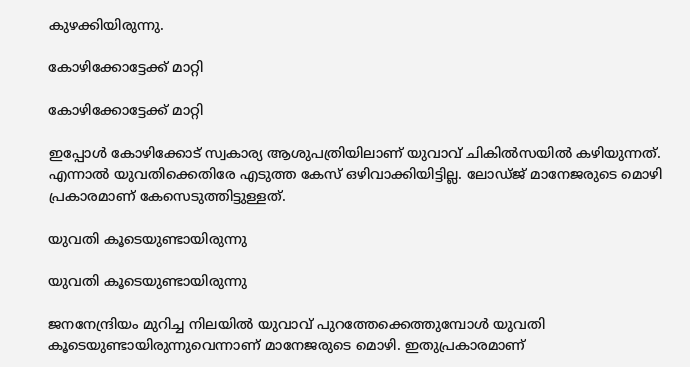കുഴക്കിയിരുന്നു.

കോഴിക്കോട്ടേക്ക് മാറ്റി

കോഴിക്കോട്ടേക്ക് മാറ്റി

ഇപ്പോള്‍ കോഴിക്കോട് സ്വകാര്യ ആശുപത്രിയിലാണ് യുവാവ് ചികില്‍സയില്‍ കഴിയുന്നത്. എന്നാല്‍ യുവതിക്കെതിരേ എടുത്ത കേസ് ഒഴിവാക്കിയിട്ടില്ല. ലോഡ്ജ് മാനേജരുടെ മൊഴി പ്രകാരമാണ് കേസെടുത്തിട്ടുള്ളത്.

യുവതി കൂടെയുണ്ടായിരുന്നു

യുവതി കൂടെയുണ്ടായിരുന്നു

ജനനേന്ദ്രിയം മുറിച്ച നിലയില്‍ യുവാവ് പുറത്തേക്കെത്തുമ്പോള്‍ യുവതി കൂടെയുണ്ടായിരുന്നുവെന്നാണ് മാനേജരുടെ മൊഴി. ഇതുപ്രകാരമാണ്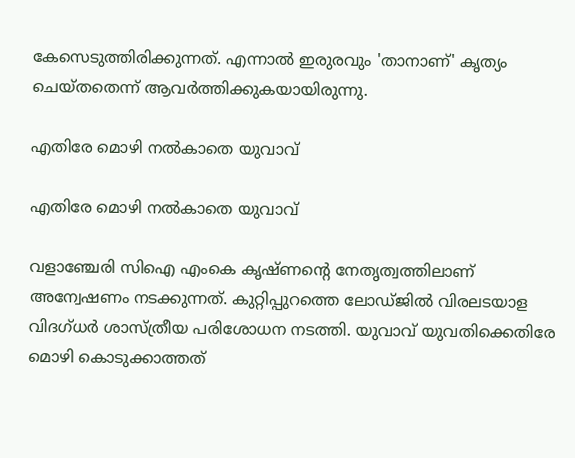കേസെടുത്തിരിക്കുന്നത്. എന്നാല്‍ ഇരുരവും 'താനാണ്' കൃത്യം ചെയ്തതെന്ന് ആവര്‍ത്തിക്കുകയായിരുന്നു.

എതിരേ മൊഴി നല്‍കാതെ യുവാവ്

എതിരേ മൊഴി നല്‍കാതെ യുവാവ്

വളാഞ്ചേരി സിഐ എംകെ കൃഷ്ണന്റെ നേതൃത്വത്തിലാണ് അന്വേഷണം നടക്കുന്നത്. കുറ്റിപ്പുറത്തെ ലോഡ്ജില്‍ വിരലടയാള വിദഗ്ധര്‍ ശാസ്ത്രീയ പരിശോധന നടത്തി. യുവാവ് യുവതിക്കെതിരേ മൊഴി കൊടുക്കാത്തത്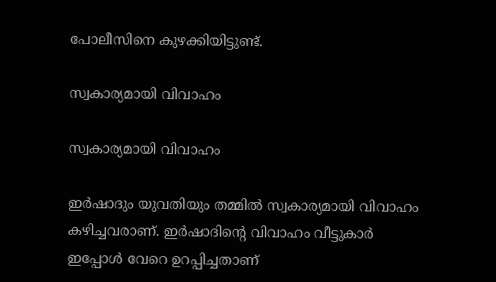പോലീസിനെ കുഴക്കിയിട്ടുണ്ട്.

സ്വകാര്യമായി വിവാഹം

സ്വകാര്യമായി വിവാഹം

ഇര്‍ഷാദും യുവതിയും തമ്മില്‍ സ്വകാര്യമായി വിവാഹം കഴിച്ചവരാണ്. ഇര്‍ഷാദിന്റെ വിവാഹം വീട്ടുകാര്‍ ഇപ്പോള്‍ വേറെ ഉറപ്പിച്ചതാണ്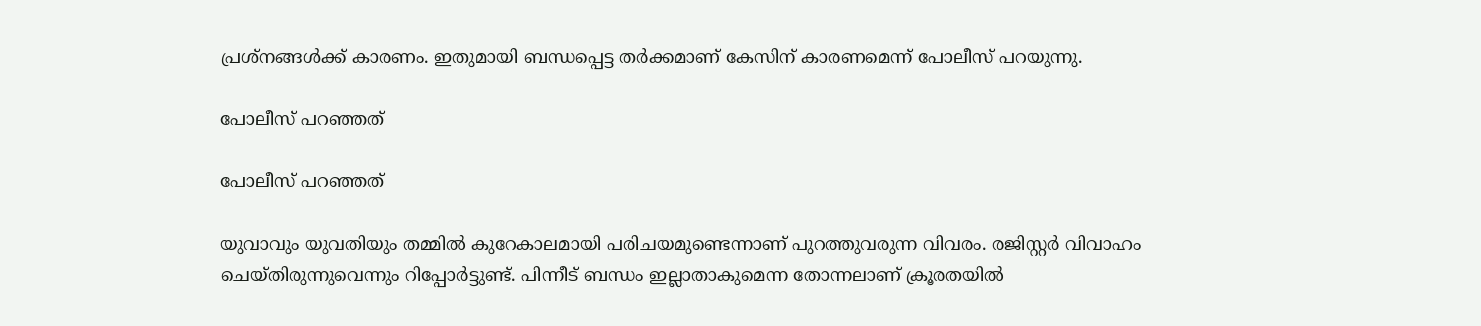പ്രശ്‌നങ്ങള്‍ക്ക് കാരണം. ഇതുമായി ബന്ധപ്പെട്ട തര്‍ക്കമാണ് കേസിന് കാരണമെന്ന് പോലീസ് പറയുന്നു.

പോലീസ് പറഞ്ഞത്

പോലീസ് പറഞ്ഞത്

യുവാവും യുവതിയും തമ്മില്‍ കുറേകാലമായി പരിചയമുണ്ടെന്നാണ് പുറത്തുവരുന്ന വിവരം. രജിസ്റ്റര്‍ വിവാഹം ചെയ്തിരുന്നുവെന്നും റിപ്പോര്‍ട്ടുണ്ട്. പിന്നീട് ബന്ധം ഇല്ലാതാകുമെന്ന തോന്നലാണ് ക്രൂരതയില്‍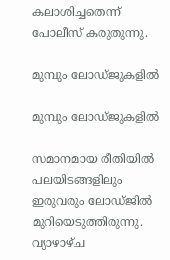കലാശിച്ചതെന്ന് പോലീസ് കരുതുന്നു.

മുമ്പും ലോഡ്ജുകളില്‍

മുമ്പും ലോഡ്ജുകളില്‍

സമാനമായ രീതിയില്‍ പലയിടങ്ങളിലും ഇരുവരും ലോഡ്ജില്‍ മുറിയെടുത്തിരുന്നു. വ്യാഴാഴ്ച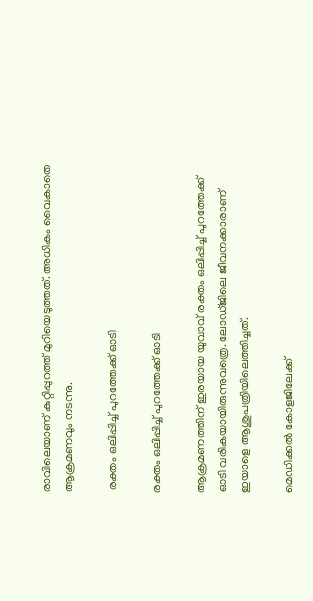രാവിലെയാണ് കുറ്റിപ്പുറത്ത് മുറിയെടുത്തത്. അധികം വൈകാതെ ആക്രമണവും നടന്നു.

 രക്തം ഒലിപ്പിച്ച് പുറത്തേക്ക് ഓടി

രക്തം ഒലിപ്പിച്ച് പുറത്തേക്ക് ഓടി

ആക്രമണത്തിന് ഇരയായ യുവാവ് രക്തം ഒലിപ്പിച്ച് പുറത്തേക്ക് ഓടി വരികയായിരുന്നുവത്രെ. ലോഡ്ജിലെ ജീവനക്കാരാണ് ഇയാളെ ആശുപത്രിയിലെത്തിച്ചത്.

മെഡിക്കല്‍ കോളജിലേക്ക്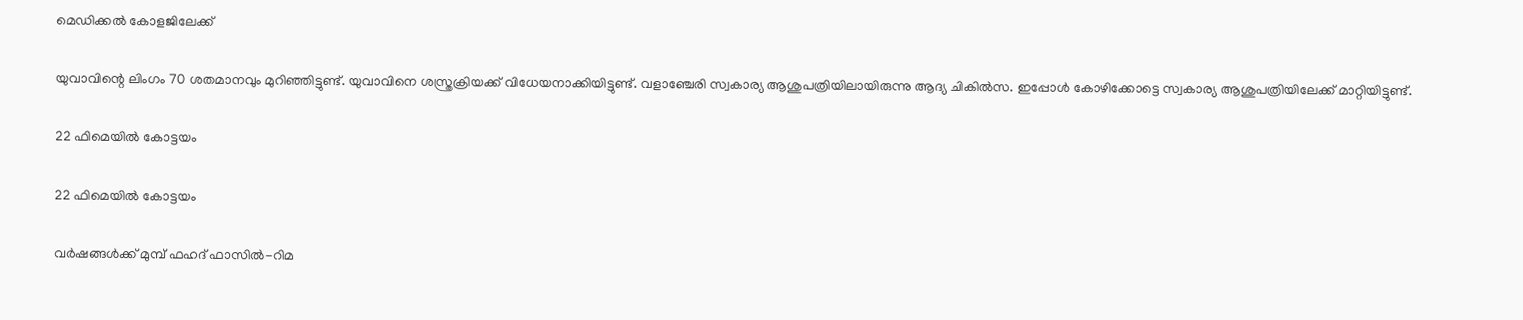മെഡിക്കല്‍ കോളജിലേക്ക്

യുവാവിന്റെ ലിംഗം 70 ശതമാനവും മുറിഞ്ഞിട്ടുണ്ട്. യുവാവിനെ ശസ്ത്രക്രിയക്ക് വിധേയനാക്കിയിട്ടുണ്ട്. വളാഞ്ചേരി സ്വകാര്യ ആശുപത്രിയിലായിരുന്നു ആദ്യ ചികില്‍സ. ഇപ്പോള്‍ കോഴിക്കോട്ടെ സ്വകാര്യ ആശുപത്രിയിലേക്ക് മാറ്റിയിട്ടുണ്ട്.

22 ഫിമെയില്‍ കോട്ടയം

22 ഫിമെയില്‍ കോട്ടയം

വര്‍ഷങ്ങള്‍ക്ക് മുമ്പ് ഫഹദ് ഫാസില്‍-റിമ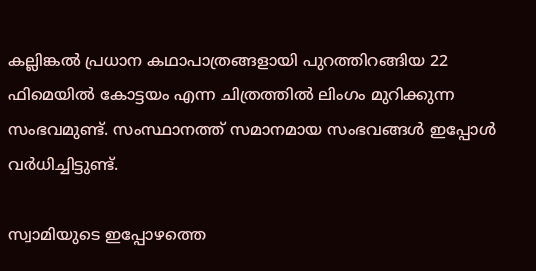കല്ലിങ്കല്‍ പ്രധാന കഥാപാത്രങ്ങളായി പുറത്തിറങ്ങിയ 22 ഫിമെയില്‍ കോട്ടയം എന്ന ചിത്രത്തില്‍ ലിംഗം മുറിക്കുന്ന സംഭവമുണ്ട്. സംസ്ഥാനത്ത് സമാനമായ സംഭവങ്ങള്‍ ഇപ്പോള്‍ വര്‍ധിച്ചിട്ടുണ്ട്.

സ്വാമിയുടെ ഇപ്പോഴത്തെ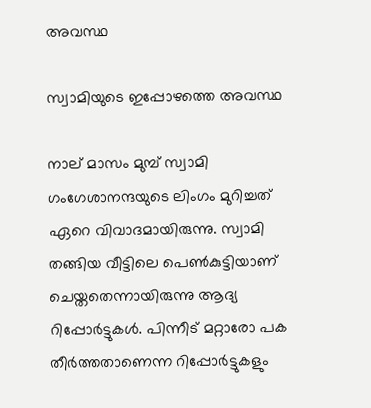അവസ്ഥ

സ്വാമിയുടെ ഇപ്പോഴത്തെ അവസ്ഥ

നാല് മാസം മുമ്പ് സ്വാമി ഗംഗേശാനന്ദയുടെ ലിംഗം മുറിച്ചത് ഏറെ വിവാദമായിരുന്നു. സ്വാമി തങ്ങിയ വീട്ടിലെ പെണ്‍കുട്ടിയാണ് ചെയ്തതെന്നായിരുന്നു ആദ്യ റിപ്പോര്‍ട്ടുകള്‍. പിന്നീട് മറ്റാരോ പക തീര്‍ത്തതാണെന്ന റിപ്പോര്‍ട്ടുകളും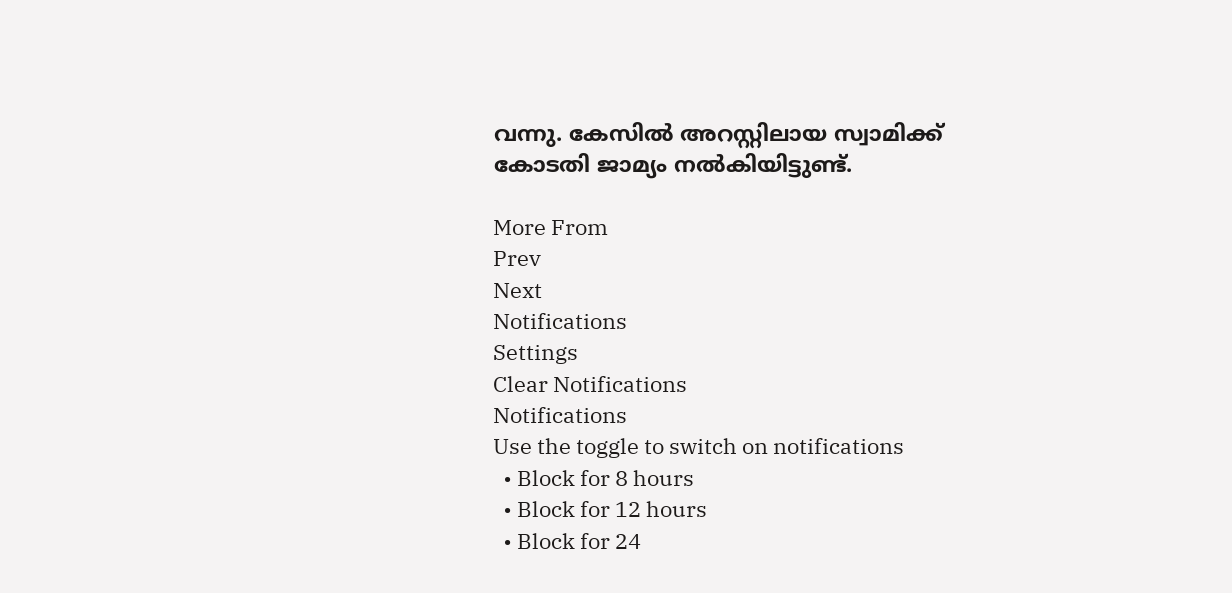വന്നു. കേസില്‍ അറസ്റ്റിലായ സ്വാമിക്ക് കോടതി ജാമ്യം നല്‍കിയിട്ടുണ്ട്.

More From
Prev
Next
Notifications
Settings
Clear Notifications
Notifications
Use the toggle to switch on notifications
  • Block for 8 hours
  • Block for 12 hours
  • Block for 24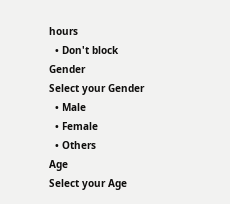hours
  • Don't block
Gender
Select your Gender
  • Male
  • Female
  • Others
Age
Select your Age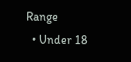Range
  • Under 18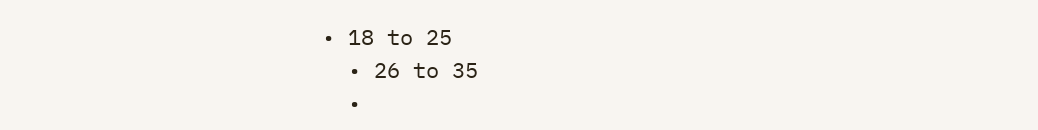• 18 to 25
  • 26 to 35
  •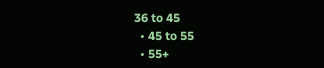36 to 45
  • 45 to 55
  • 55+